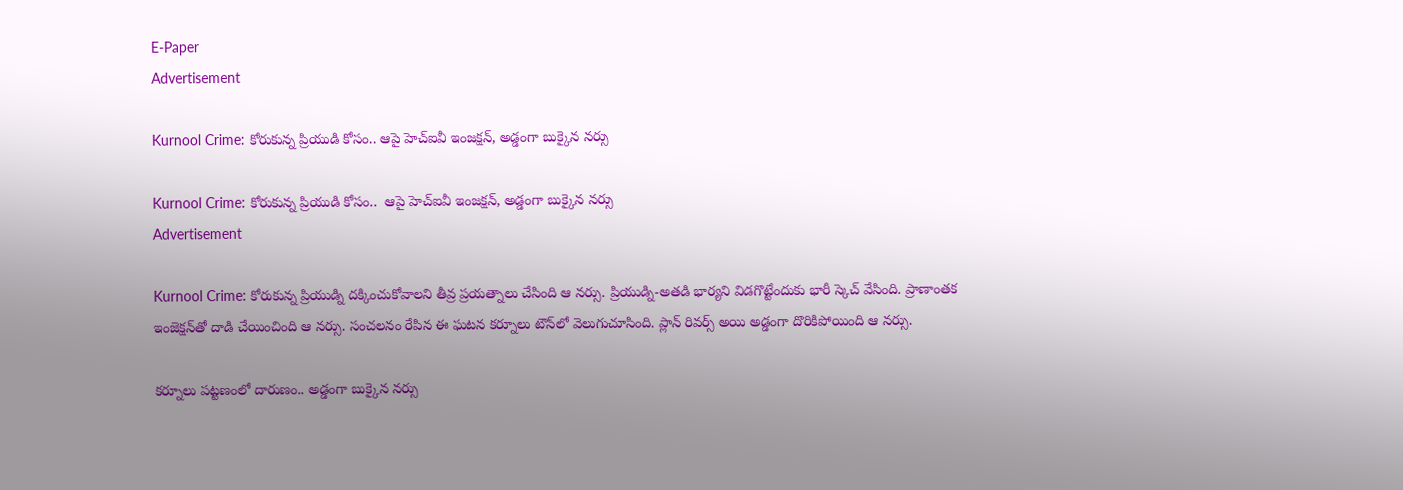E-Paper
Advertisement

Kurnool Crime: కోరుకున్న ప్రియుడి కోసం.. ఆపై హెచ్ఐవీ ఇంజక్షన్, అడ్డంగా బుక్కైన నర్సు

Kurnool Crime: కోరుకున్న ప్రియుడి కోసం..  ఆపై హెచ్ఐవీ ఇంజక్షన్, అడ్డంగా బుక్కైన నర్సు
Advertisement

Kurnool Crime: కోరుకున్న ప్రియుడ్ని దక్కించుకోవాలని తీవ్ర ప్రయత్నాలు చేసింది ఆ నర్సు. ప్రియుడ్ని-అతడి భార్యని విడగొట్టేందుకు భారీ స్కెచ్ వేసింది. ప్రాణాంతక ఇంజెక్షన్‌తో దాడి చేయించింది ఆ నర్సు. సంచలనం రేపిన ఈ ఘటన కర్నూలు టౌన్‌లో వెలుగుచూసింది. ప్లాన్ రివర్స్ అయి అడ్డంగా దొరికిపోయింది ఆ నర్సు.

కర్నూలు పట్టణంలో దారుణం.. అడ్డంగా బుక్కైన నర్సు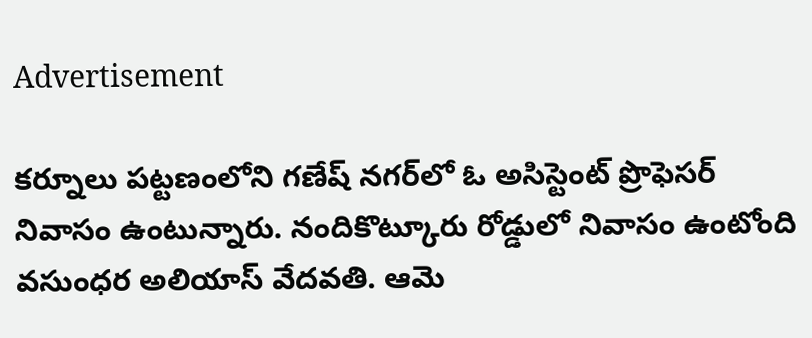Advertisement

కర్నూలు పట్టణంలోని గణేష్‌ నగర్‌లో ఓ అసిస్టెంట్‌ ప్రొఫెసర్‌ నివాసం ఉంటున్నారు. నందికొట్కూరు రోడ్డులో నివాసం ఉంటోంది వసుంధర అలియాస్ వేదవతి. ఆమె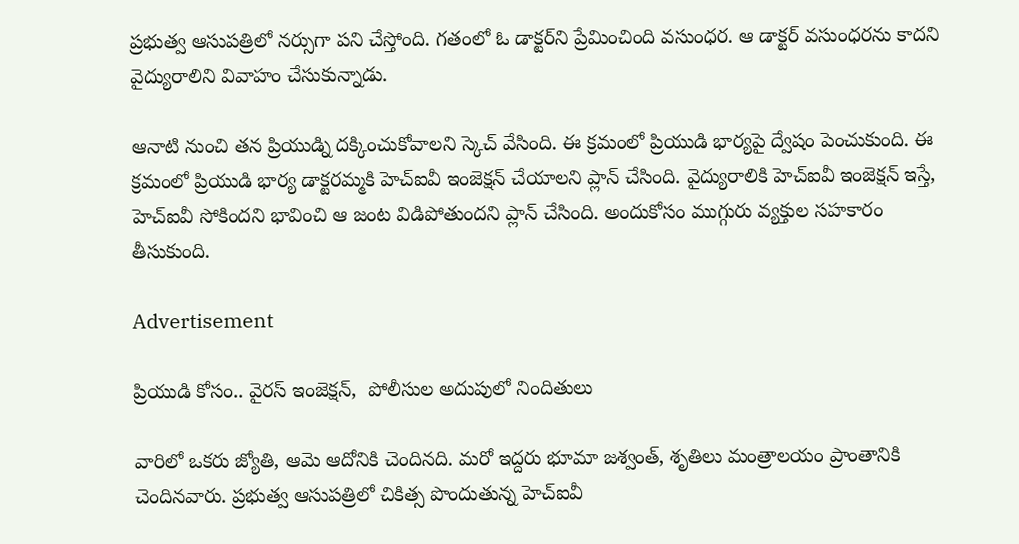ప్రభుత్వ ఆసుపత్రిలో నర్సుగా పని చేస్తోంది. గతంలో ఓ డాక్టర్‌ని ప్రేమించింది వసుంధర. ఆ డాక్టర్‌ వసుంధరను కాదని వైద్యురాలిని వివాహం చేసుకున్నాడు.

ఆనాటి నుంచి తన ప్రియుడ్ని దక్కించుకోవాలని స్కెచ్ వేసింది. ఈ క్రమంలో ప్రియుడి భార్యపై ద్వేషం పెంచుకుంది. ఈ క్రమంలో ప్రియుడి భార్య డాక్టరమ్మకి హెచ్‌ఐవీ ఇంజెక్షన్‌ చేయాలని ప్లాన్‌ చేసింది. వైద్యురాలికి హెచ్‌ఐవీ ఇంజెక్షన్‌ ఇస్తే, హెచ్‌ఐవీ సోకిందని భావించి ఆ జంట విడిపోతుందని ప్లాన్ చేసింది. అందుకోసం ముగ్గురు వ్యక్తుల సహకారం తీసుకుంది.

Advertisement

ప్రియుడి కోసం.. వైరస్ ఇంజెక్షన్,  పోలీసుల అదుపులో నిందితులు

వారిలో ఒకరు జ్యోతి, ఆమె ఆదోనికి చెందినది. మరో ఇద్దరు భూమా జశ్వంత్‌, శృతిలు మంత్రాలయం ప్రాంతానికి చెందినవారు. ప్రభుత్వ ఆసుపత్రిలో చికిత్స పొందుతున్న హెచ్‌ఐవీ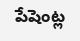పేషెంట్ల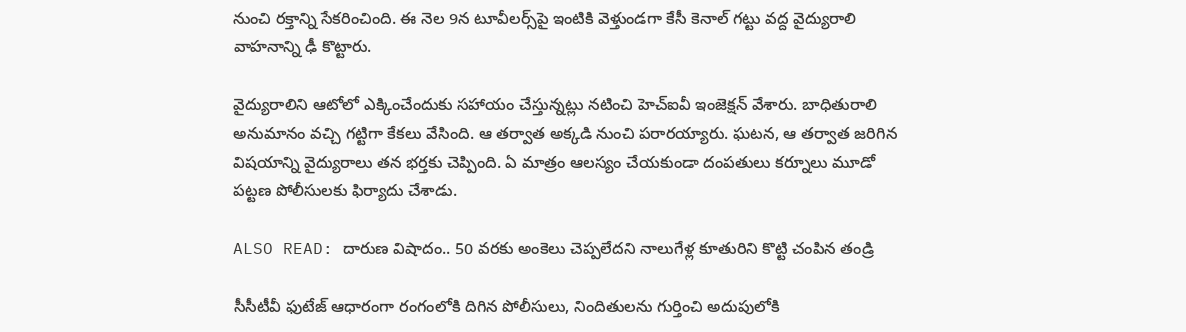నుంచి రక్తాన్ని సేకరించింది. ఈ నెల 9న టూవీలర్స్‌పై ఇంటికి వెళ్తుండగా కేసీ కెనాల్‌ గట్టు వద్ద వైద్యురాలి వాహనాన్ని ఢీ కొట్టారు.

వైద్యురాలిని ఆటోలో ఎక్కించేందుకు సహాయం చేస్తున్నట్లు నటించి హెచ్‌ఐవీ ఇంజెక్షన్‌ వేశారు. బాధితురాలి అనుమానం వచ్చి గట్టిగా కేకలు వేసింది. ఆ తర్వాత అక్కడి నుంచి పరారయ్యారు. ఘటన, ఆ తర్వాత జరిగిన విషయాన్ని వైద్యురాలు తన భర్తకు చెప్పింది. ఏ మాత్రం ఆలస్యం చేయకుండా దంపతులు కర్నూలు మూడో పట్టణ పోలీసులకు ఫిర్యాదు చేశాడు.

ALSO READ: దారుణ విషాదం.. 50 వరకు అంకెలు చెప్పలేదని నాలుగేళ్ల కూతురిని కొట్టి చంపిన తండ్రి

సీసీటీవీ ఫుటేజ్ ఆధారంగా రంగంలోకి దిగిన పోలీసులు, నిందితులను గుర్తించి అదుపులోకి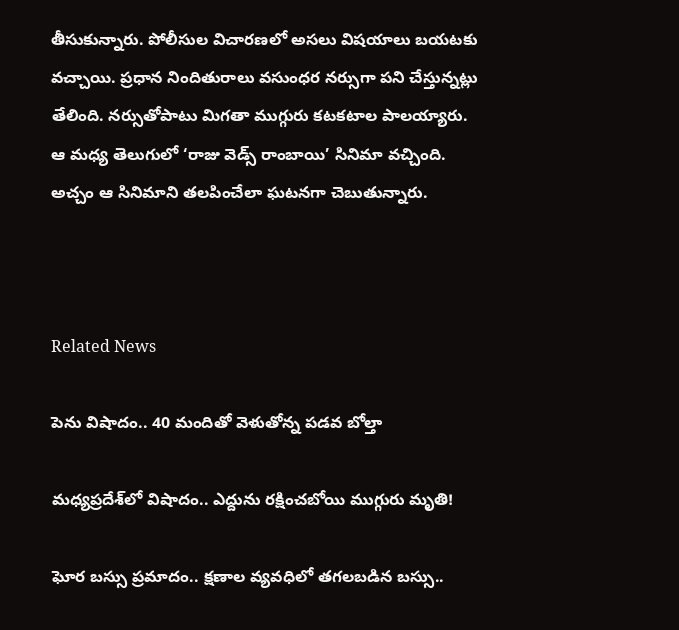తీసుకున్నారు. పోలీసుల విచారణలో అసలు విషయాలు బయటకు వచ్చాయి. ప్రధాన నిందితురాలు వసుంధర నర్సుగా పని చేస్తున్నట్లు తేలింది. నర్సుతోపాటు మిగతా ముగ్గురు కటకటాల పాలయ్యారు. ఆ మధ్య తెలుగులో ‘రాజు వెడ్స్‌ రాంబాయి’ సినిమా వచ్చింది. అచ్చం ఆ సినిమాని తలపించేలా ఘటనగా చెబుతున్నారు.



Related News

పెను విషాదం.. 40 మందితో వెళుతోన్న ప‌డ‌వ బోల్తా

మధ్యప్రదేశ్‌లో విషాదం.. ఎద్దును రక్షించబోయి ముగ్గురు మృతి!

ఘోర బస్సు ప్రమాదం.. క్షణాల వ్యవధిలో తగలబడిన బస్సు..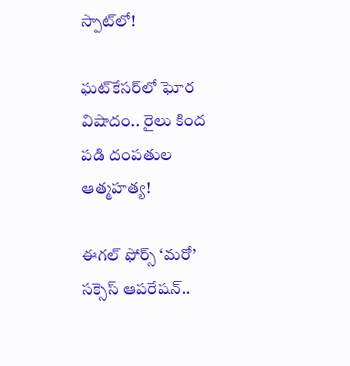స్పాట్‌లో!

ఘట్‌కేసర్‌లో ఘోర విషాదం.. రైలు కింద పడి దంపతుల ఆత్మహత్య!

ఈగల్ ఫోర్స్ ‘మరో’ సక్సెస్ ఆపరేషన్..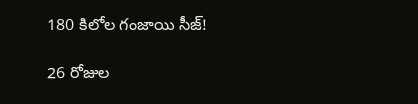180 కిలోల గంజాయి సీజ్!

26 రోజుల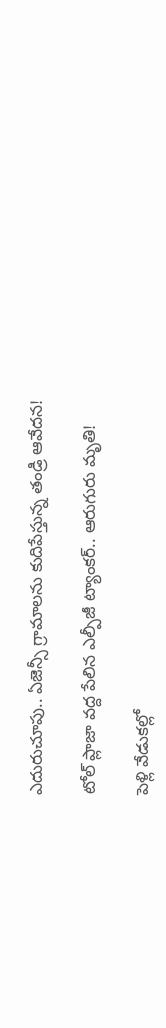ఎదురుచూపు.. ఏజెన్సీ గ్రామాలను కుదిపేస్తున్న తండ్రి ఆవేదన!

టోల్ ప్లాజా వద్ద పేలిన ఎల్పీజీ ట్యాంకర్.. ఆరుగురు మృతి!

పెళ్లి వేడుకల్లో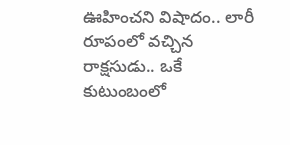ఊహించని విషాదం.. లారీ రూపంలో వచ్చిన రాక్షసుడు.. ఒకే కుటుంబంలో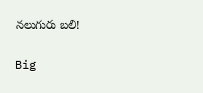నలుగురు బలి!

Big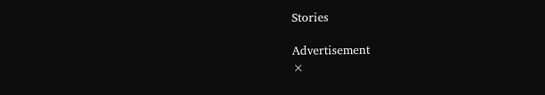Stories

Advertisement
×